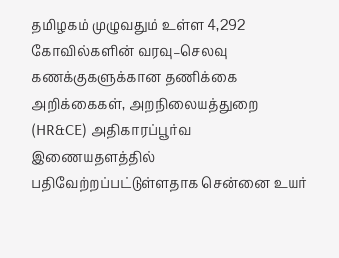தமிழகம் முழுவதும் உள்ள 4,292 கோவில்களின் வரவு–செலவு கணக்குகளுக்கான தணிக்கை அறிக்கைகள், அறநிலையத்துறை (HR&CE) அதிகாரப்பூர்வ இணையதளத்தில் பதிவேற்றப்பட்டுள்ளதாக சென்னை உயர்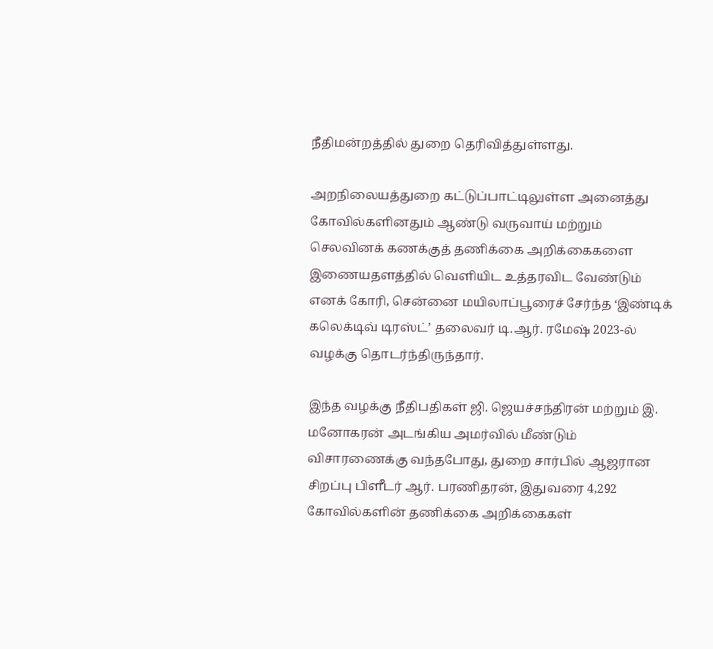நீதிமன்றத்தில் துறை தெரிவித்துள்ளது.

அறநிலையத்துறை கட்டுப்பாட்டிலுள்ள அனைத்து கோவில்களினதும் ஆண்டு வருவாய் மற்றும் செலவினக் கணக்குத் தணிக்கை அறிக்கைகளை இணையதளத்தில் வெளியிட உத்தரவிட வேண்டும் எனக் கோரி, சென்னை மயிலாப்பூரைச் சேர்ந்த ‘இண்டிக் கலெக்டிவ் டிரஸ்ட்’ தலைவர் டி.ஆர். ரமேஷ் 2023-ல் வழக்கு தொடர்ந்திருந்தார்.

இந்த வழக்கு நீதிபதிகள் ஜி. ஜெயச்சந்திரன் மற்றும் இ. மனோகரன் அடங்கிய அமர்வில் மீண்டும் விசாரணைக்கு வந்தபோது, துறை சார்பில் ஆஜரான சிறப்பு பிளீடர் ஆர். பரணிதரன், இதுவரை 4,292 கோவில்களின் தணிக்கை அறிக்கைகள்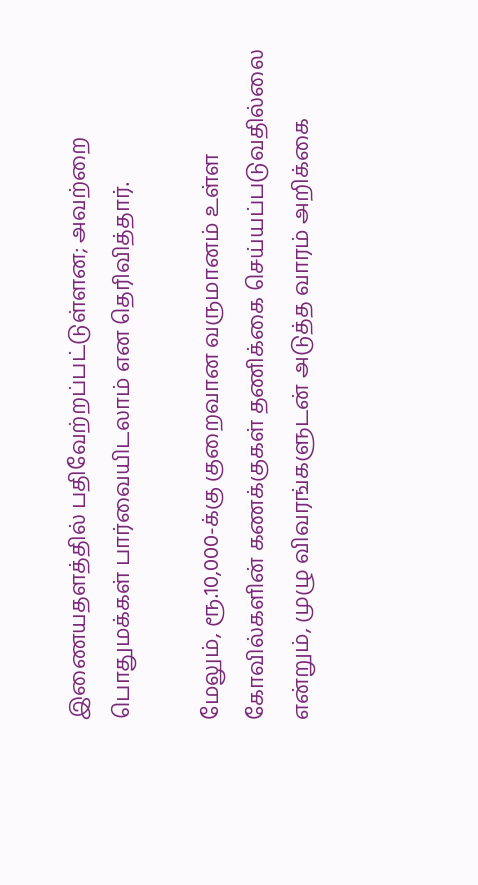இணையதளத்தில் பதிவேற்றப்பட்டுள்ளன; அவற்றை பொதுமக்கள் பார்வையிடலாம் என தெரிவித்தார்.

மேலும், ரூ.10,000-க்கு குறைவான வருமானம் உள்ள கோவில்களின் கணக்குகள் தணிக்கை செய்யப்படுவதில்லை என்றும், முழு விவரங்களுடன் அடுத்த வாரம் அறிக்கை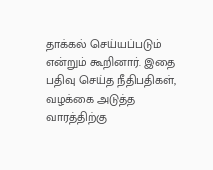தாக்கல் செய்யப்படும் என்றும் கூறினார். இதை பதிவு செய்த நீதிபதிகள், வழக்கை அடுத்த வாரத்திற்கு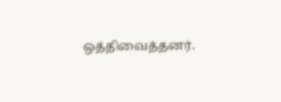ஒத்திவைத்தனர்.